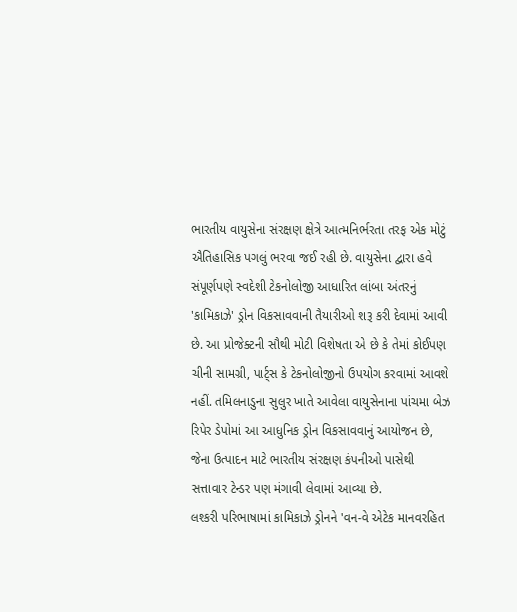ભારતીય વાયુસેના સંરક્ષણ ક્ષેત્રે આત્મનિર્ભરતા તરફ એક મોટું ઐતિહાસિક પગલું ભરવા જઈ રહી છે. વાયુસેના દ્વારા હવે સંપૂર્ણપણે સ્વદેશી ટેકનોલોજી આધારિત લાંબા અંતરનું 'કામિકાઝે' ડ્રોન વિકસાવવાની તૈયારીઓ શરૂ કરી દેવામાં આવી છે. આ પ્રોજેક્ટની સૌથી મોટી વિશેષતા એ છે કે તેમાં કોઈપણ ચીની સામગ્રી, પાર્ટ્સ કે ટેકનોલોજીનો ઉપયોગ કરવામાં આવશે નહીં. તમિલનાડુના સુલુર ખાતે આવેલા વાયુસેનાના પાંચમા બેઝ રિપેર ડેપોમાં આ આધુનિક ડ્રોન વિકસાવવાનું આયોજન છે, જેના ઉત્પાદન માટે ભારતીય સંરક્ષણ કંપનીઓ પાસેથી સત્તાવાર ટેન્ડર પણ મંગાવી લેવામાં આવ્યા છે.
લશ્કરી પરિભાષામાં કામિકાઝે ડ્રોનને 'વન-વે એટેક માનવરહિત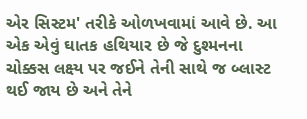એર સિસ્ટમ' તરીકે ઓળખવામાં આવે છે. આ એક એવું ઘાતક હથિયાર છે જે દુશ્મનના ચોક્કસ લક્ષ્ય પર જઈને તેની સાથે જ બ્લાસ્ટ થઈ જાય છે અને તેને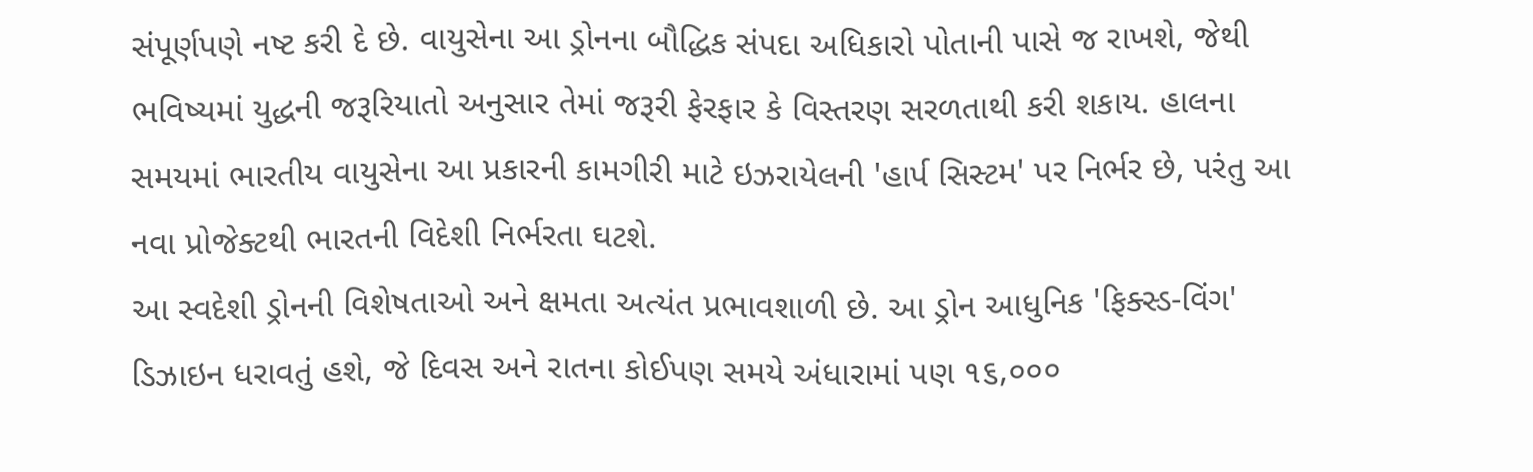સંપૂર્ણપણે નષ્ટ કરી દે છે. વાયુસેના આ ડ્રોનના બૌદ્ધિક સંપદા અધિકારો પોતાની પાસે જ રાખશે, જેથી ભવિષ્યમાં યુદ્ધની જરૂરિયાતો અનુસાર તેમાં જરૂરી ફેરફાર કે વિસ્તરણ સરળતાથી કરી શકાય. હાલના સમયમાં ભારતીય વાયુસેના આ પ્રકારની કામગીરી માટે ઇઝરાયેલની 'હાર્પ સિસ્ટમ' પર નિર્ભર છે, પરંતુ આ નવા પ્રોજેક્ટથી ભારતની વિદેશી નિર્ભરતા ઘટશે.
આ સ્વદેશી ડ્રોનની વિશેષતાઓ અને ક્ષમતા અત્યંત પ્રભાવશાળી છે. આ ડ્રોન આધુનિક 'ફિક્સ્ડ-વિંગ' ડિઝાઇન ધરાવતું હશે, જે દિવસ અને રાતના કોઈપણ સમયે અંધારામાં પણ ૧૬,૦૦૦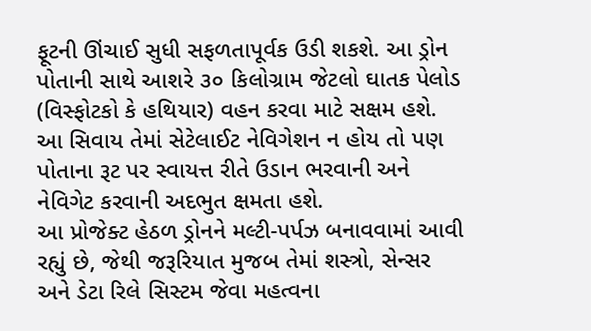ફૂટની ઊંચાઈ સુધી સફળતાપૂર્વક ઉડી શકશે. આ ડ્રોન પોતાની સાથે આશરે ૩૦ કિલોગ્રામ જેટલો ઘાતક પેલોડ (વિસ્ફોટકો કે હથિયાર) વહન કરવા માટે સક્ષમ હશે. આ સિવાય તેમાં સેટેલાઈટ નેવિગેશન ન હોય તો પણ પોતાના રૂટ પર સ્વાયત્ત રીતે ઉડાન ભરવાની અને નેવિગેટ કરવાની અદભુત ક્ષમતા હશે.
આ પ્રોજેક્ટ હેઠળ ડ્રોનને મલ્ટી-પર્પઝ બનાવવામાં આવી રહ્યું છે, જેથી જરૂરિયાત મુજબ તેમાં શસ્ત્રો, સેન્સર અને ડેટા રિલે સિસ્ટમ જેવા મહત્વના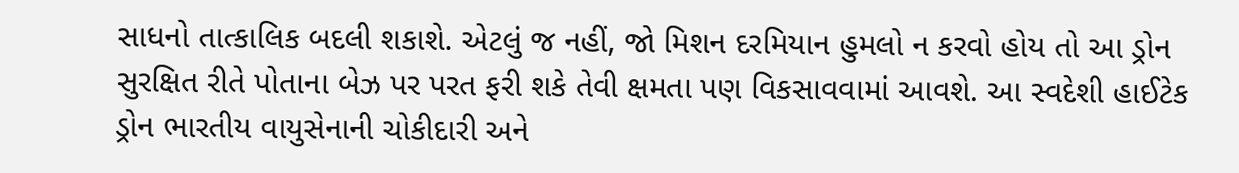સાધનો તાત્કાલિક બદલી શકાશે. એટલું જ નહીં, જો મિશન દરમિયાન હુમલો ન કરવો હોય તો આ ડ્રોન સુરક્ષિત રીતે પોતાના બેઝ પર પરત ફરી શકે તેવી ક્ષમતા પણ વિકસાવવામાં આવશે. આ સ્વદેશી હાઈટેક ડ્રોન ભારતીય વાયુસેનાની ચોકીદારી અને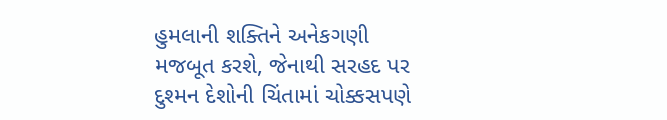હુમલાની શક્તિને અનેકગણી મજબૂત કરશે, જેનાથી સરહદ પર દુશ્મન દેશોની ચિંતામાં ચોક્કસપણે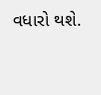વધારો થશે.